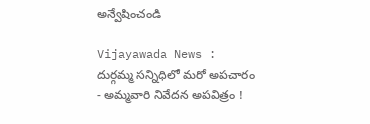అన్వేషించండి

Vijayawada News : దుర్గమ్మ సన్నిధిలో మరో అపచారం - అమ్మవారి నివేదన అపవిత్రం !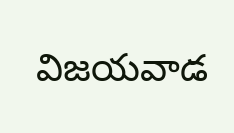విజయవాడ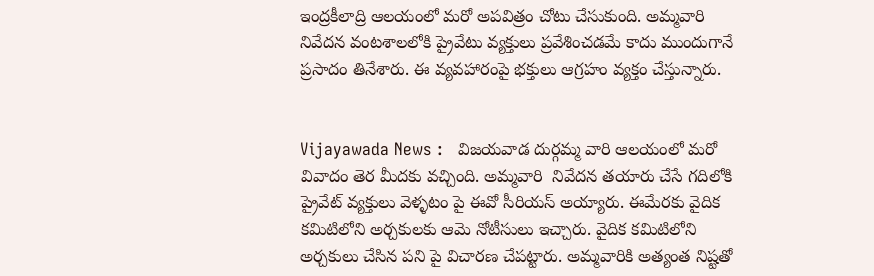ఇంద్రకీలాద్రి ఆలయంలో మరో అపవిత్రం చోటు చేసుకుంది. అమ్మవారి నివేదన వంటశాలలోకి ప్రైవేటు వ్యక్తులు ప్రవేశించడమే కాదు ముందుగానే ప్రసాదం తినేశారు. ఈ వ్యవహారంపై భక్తులు ఆగ్రహం వ్యక్తం చేస్తున్నారు.


Vijayawada News :   విజయవాడ దుర్గమ్మ వారి ఆలయంలో మరో వివాదం తెర మీదకు వచ్చింది. అమ్మవారి  నివేదన తయారు చేసే గదిలోకి ప్రైవేట్ వ్యక్తులు వెళ్ళటం పై ఈవో సీరియస్ అయ్యారు. ఈమేరకు వైదిక కమిటిలోని అర్చకులకు ఆమె నోటీసులు ఇచ్చారు. వైదిక కమిటిలోని అర్చకులు చేసిన పని పై విచారణ చేపట్టారు. అమ్మవారికి అత్యంత నిష్టతో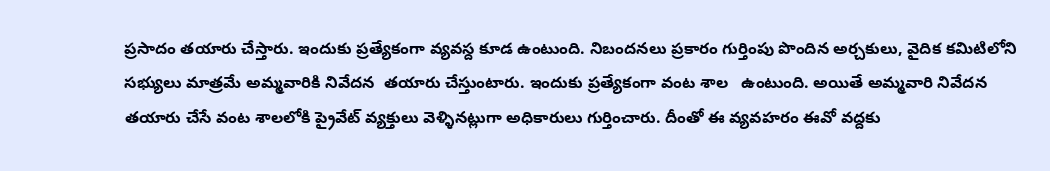ప్రసాదం తయారు చేస్తారు. ఇందుకు ప్రత్యేకంగా వ్యవస్ద కూడ ఉంటుంది. నిబందనలు ప్రకారం గుర్తింపు పొందిన అర్చకులు, వైదిక కమిటిలోని సభ్యులు మాత్రమే అమ్మవారికి నివేదన  తయారు చేస్తుంటారు. ఇందుకు ప్రత్యేకంగా వంట శాల   ఉంటుంది. అయితే అమ్మవారి నివేదన తయారు చేసే వంట శాలలోకి ప్రైవేట్ వ్యక్తులు వెళ్ళినట్లుగా అధికారులు గుర్తించారు. దీంతో ఈ వ్యవహరం ఈవో వద్దకు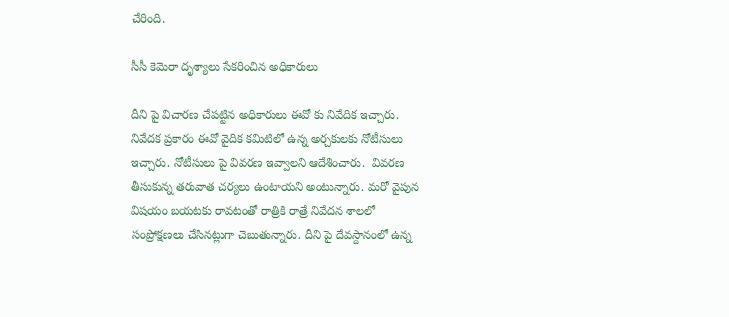చేరింది.

సీసీ కెమెరా దృశ్యాలు సేకరించిన అధికారులు

దీని పై విచారణ చేపట్టిన అధికారులు ఈవో కు నివేదిక ఇచ్చారు. నివేదక ప్రకారం ఈవో వైదిక కమిటిలో ఉన్న అర్చకులకు నోటీసులు ఇచ్చారు. నోటీసులు పై వివరణ ఇవ్వాలని ఆదేశించారు.  వివరణ తీసుకున్న తరువాత చర్యలు ఉంటాయని అంటున్నారు. మరో వైపున విషయం బయటకు రావటంతో రాత్రికి రాత్రే నివేదన శాలలో సంప్రోక్షణలు చేసినట్లుగా చెబుతున్నారు. దీని పై దేవస్దానంలో ఉన్న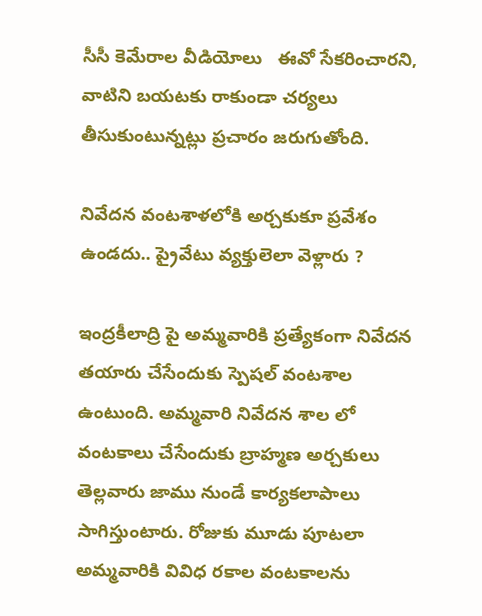సీసీ కెమేరాల వీడియోలు   ఈవో సేకరించారని, వాటిని బయటకు రాకుండా చర్యలు తీసుకుంటున్నట్లు ప్రచారం జరుగుతోంది.

నివేదన వంటశాళలోకి అర్చకుకూ ప్రవేశం ఉండదు.. ప్రైవేటు వ్యక్తులెలా వెళ్లారు ?

ఇంద్రకీలాద్రి పై అమ్మవారికి ప్రత్యేకంగా నివేదన తయారు చేసేందుకు స్పెషల్ వంటశాల ఉంటుంది. అమ్మవారి నివేదన శాల లో వంటకాలు చేసేందుకు బ్రాహ్మణ అర్చకులు తెల్లవారు జాము నుండే కార్యకలాపాలు సాగిస్తుంటారు. రోజుకు మూడు పూటలా అమ్మవారికి వివిధ రకాల వంటకాలను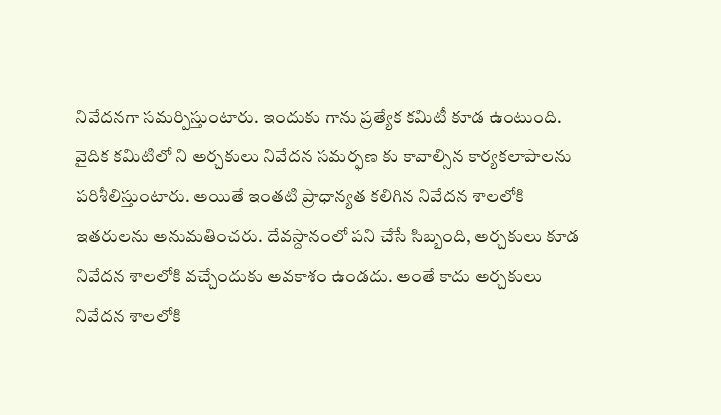నివేదనగా సమర్పిస్తుంటారు. ఇందుకు గాను ప్రత్యేక కమిటీ కూడ ఉంటుంది. వైదిక కమిటిలో ని అర్చకులు నివేదన సమర్ఫణ కు కావాల్సిన కార్యకలాపాలను పరిశీలిస్తుంటారు. అయితే ఇంతటి ప్రాధాన్యత కలిగిన నివేదన శాలలోకి ఇతరులను అనుమతించరు. దేవస్దానంలో పని చేసే సిబ్బంది, అర్చకులు కూడ నివేదన శాలలోకి వచ్చేందుకు అవకాశం ఉండదు. అంతే కాదు అర్చకులు నివేదన శాలలోకి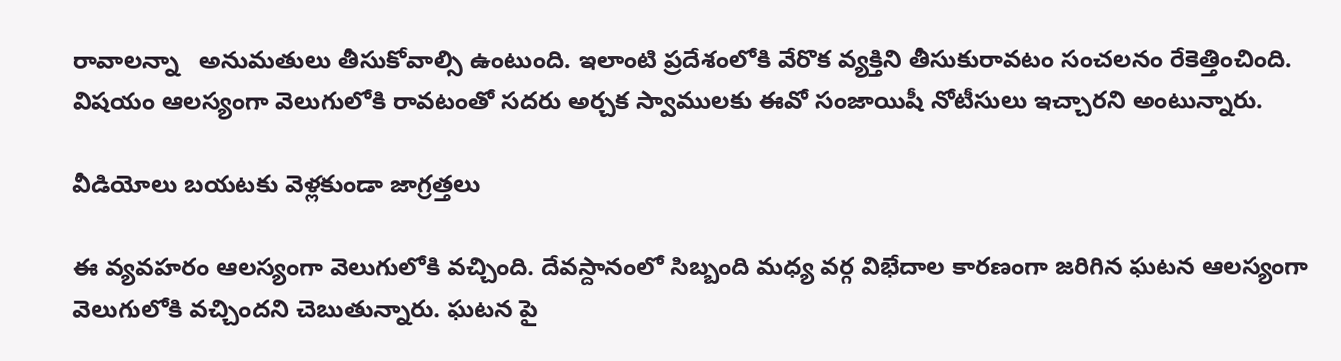రావాలన్నా   అనుమతులు తీసుకోవాల్సి ఉంటుంది. ఇలాంటి ప్రదేశంలోకి వేరొక వ్యక్తిని తీసుకురావటం సంచలనం రేకెత్తించింది. విషయం ఆలస్యంగా వెలుగులోకి రావటంతో సదరు అర్చక స్వాములకు ఈవో సంజాయిషీ నోటీసులు ఇచ్చారని అంటున్నారు.

వీడియోలు బయటకు వెళ్లకుండా జాగ్రత్తలు

ఈ వ్యవహరం ఆలస్యంగా వెలుగులోకి వచ్చింది. దేవస్దానంలో సిబ్బంది మధ్య వర్గ విభేదాల కారణంగా జరిగిన ఘటన ఆలస్యంగా వెలుగులోకి వచ్చిందని చెబుతున్నారు. ఘటన పై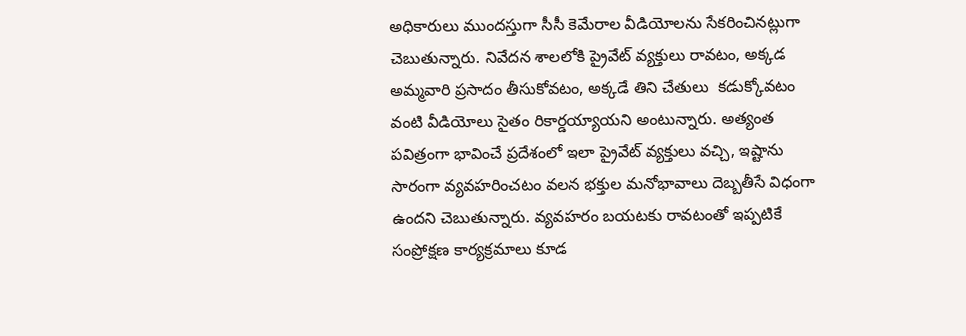అధికారులు ముందస్తుగా సీసీ కెమేరాల వీడియోలను సేకరించినట్లుగా చెబుతున్నారు. నివేదన శాలలోకి ప్రైవేట్ వ్యక్తులు రావటం, అక్కడ అమ్మవారి ప్రసాదం తీసుకోవటం, అక్కడే తిని చేతులు  కడుక్కోవటం వంటి వీడియోలు సైతం రికార్డయ్యాయని అంటున్నారు. అత్యంత పవిత్రంగా భావించే ప్రదేశంలో ఇలా ప్రైవేట్ వ్యక్తులు వచ్చి, ఇష్టాను సారంగా వ్యవహరించటం వలన భక్తుల మనోభావాలు దెబ్బతీసే విధంగా ఉందని చెబుతున్నారు. వ్యవహరం బయటకు రావటంతో ఇప్పటికే సంప్రోక్షణ కార్యక్రమాలు కూడ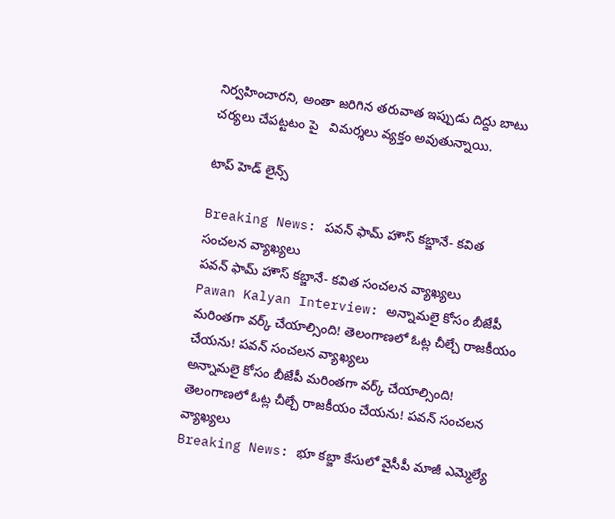నిర్వహించారని, అంతా జరిగిన తరువాత ఇప్పుడు దిద్దు బాటు చర్యలు చేపట్టటం పై   విమర్శలు వ్యక్తం అవుతున్నాయి.

టాప్ హెడ్ లైన్స్

Breaking News: పవన్ ఫామ్ హౌస్ కబ్జానే- కవిత సంచలన వ్యాఖ్యలు
పవన్ ఫామ్ హౌస్ కబ్జానే- కవిత సంచలన వ్యాఖ్యలు
Pawan Kalyan Interview: అన్నామలై కోసం బీజేపీ మరింతగా వర్క్ చేయాల్సింది! తెలంగాణలో ఓట్ల చీల్చే రాజకీయం చేయను! పవన్ సంచలన వ్యాఖ్యలు
అన్నామలై కోసం బీజేపీ మరింతగా వర్క్ చేయాల్సింది! తెలంగాణలో ఓట్ల చీల్చే రాజకీయం చేయను! పవన్ సంచలన వ్యాఖ్యలు
Breaking News: భూ కబ్జా కేసులో వైసీపీ మాజీ ఎమ్మెల్యే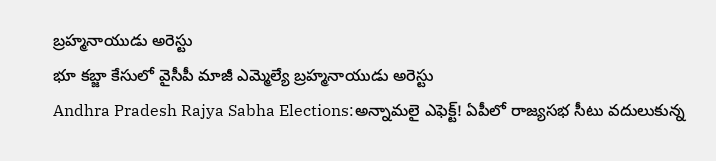బ్రహ్మనాయుడు అరెస్టు
భూ కబ్జా కేసులో వైసీపీ మాజీ ఎమ్మెల్యే బ్రహ్మనాయుడు అరెస్టు
Andhra Pradesh Rajya Sabha Elections:అన్నామలై ఎఫెక్ట్‌! ఏపీలో రాజ్యసభ సీటు వదులుకున్న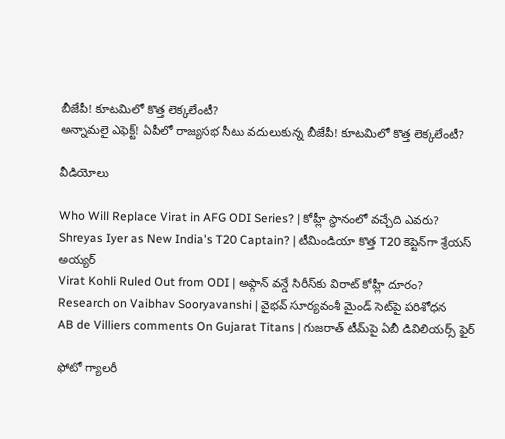బీజేపీ! కూటమిలో కొత్త లెక్కలేంటీ?
అన్నామలై ఎఫెక్ట్‌! ఏపీలో రాజ్యసభ సీటు వదులుకున్న బీజేపీ! కూటమిలో కొత్త లెక్కలేంటీ?

వీడియోలు

Who Will Replace Virat in AFG ODI Series? | కోహ్లీ స్థానంలో వచ్చేది ఎవరు?
Shreyas Iyer as New India's T20 Captain? | టీమిండియా కొత్త T20 కెప్టెన్‌గా శ్రేయస్ అయ్యర్
Virat Kohli Ruled Out from ODI | అఫ్గాన్ వన్డే సిరీస్‌కు విరాట్ కోహ్లీ దూరం?
Research on Vaibhav Sooryavanshi | వైభవ్ సూర్యవంశీ మైండ్‌ సెట్‌పై పరిశోధన
AB de Villiers comments On Gujarat Titans | గుజరాత్ టీమ్‌పై ఏబీ డివిలియర్స్ ఫైర్

ఫోటో గ్యాలరీ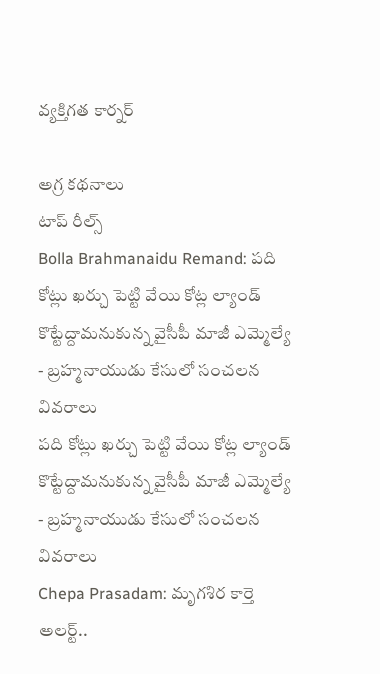వ్యక్తిగత కార్నర్

అగ్ర కథనాలు
టాప్ రీల్స్
Bolla Brahmanaidu Remand: పది కోట్లు ఖర్చు పెట్టి వేయి కోట్ల ల్యాండ్ కొట్టేద్దామనుకున్న వైసీపీ మాజీ ఎమ్మెల్యే - బ్రహ్మనాయుడు కేసులో సంచలన వివరాలు
పది కోట్లు ఖర్చు పెట్టి వేయి కోట్ల ల్యాండ్ కొట్టేద్దామనుకున్న వైసీపీ మాజీ ఎమ్మెల్యే - బ్రహ్మనాయుడు కేసులో సంచలన వివరాలు
Chepa Prasadam: మృగశిర కార్తె అలర్ట్..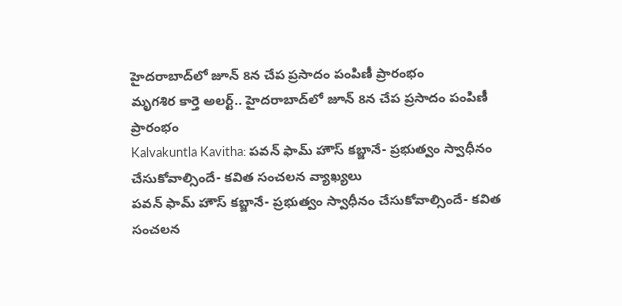హైదరాబాద్‌లో జూన్ 8న చేప ప్రసాదం పంపిణీ ప్రారంభం
మృగశిర కార్తె అలర్ట్.. హైదరాబాద్‌లో జూన్ 8న చేప ప్రసాదం పంపిణీ ప్రారంభం
Kalvakuntla Kavitha: పవన్ ఫామ్ హౌస్ కబ్జానే- ప్రభుత్వం స్వాధీనం చేసుకోవాల్సిందే- కవిత సంచలన వ్యాఖ్యలు
పవన్ ఫామ్ హౌస్ కబ్జానే- ప్రభుత్వం స్వాధీనం చేసుకోవాల్సిందే- కవిత సంచలన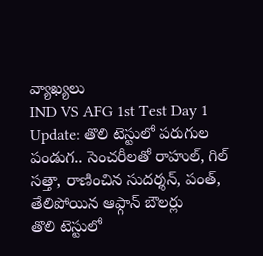వ్యాఖ్యలు
IND VS AFG 1st Test Day 1 Update: తొలి టెస్టులో ప‌రుగుల పండుగ.. సెంచ‌రీల‌తో రాహుల్, గిల్ స‌త్తా, రాణించిన సుద‌ర్శ‌న్, పంత్, తేలిపోయిన ఆఫ్గాన్ బౌల‌ర్లు
తొలి టెస్టులో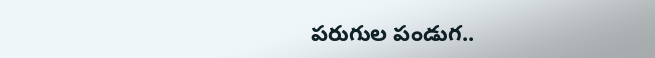ప‌రుగుల పండుగ..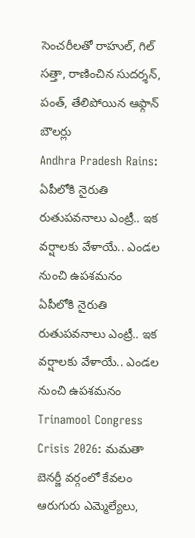సెంచ‌రీల‌తో రాహుల్, గిల్ స‌త్తా, రాణించిన సుద‌ర్శ‌న్, పంత్, తేలిపోయిన ఆఫ్గాన్ బౌల‌ర్లు
Andhra Pradesh Rains: ఏపీలోకి నైరుతి రుతుపవనాలు ఎంట్రీ.. ఇక వర్షాలకు వేళాయే.. ఎండల నుంచి ఉపశమనం
ఏపీలోకి నైరుతి రుతుపవనాలు ఎంట్రీ.. ఇక వర్షాలకు వేళాయే.. ఎండల నుంచి ఉపశమనం
Trinamool Congress Crisis 2026: మమతా బెనర్జీ వర్గంలో కేవలం ఆరుగురు ఎమ్మెల్యేలు,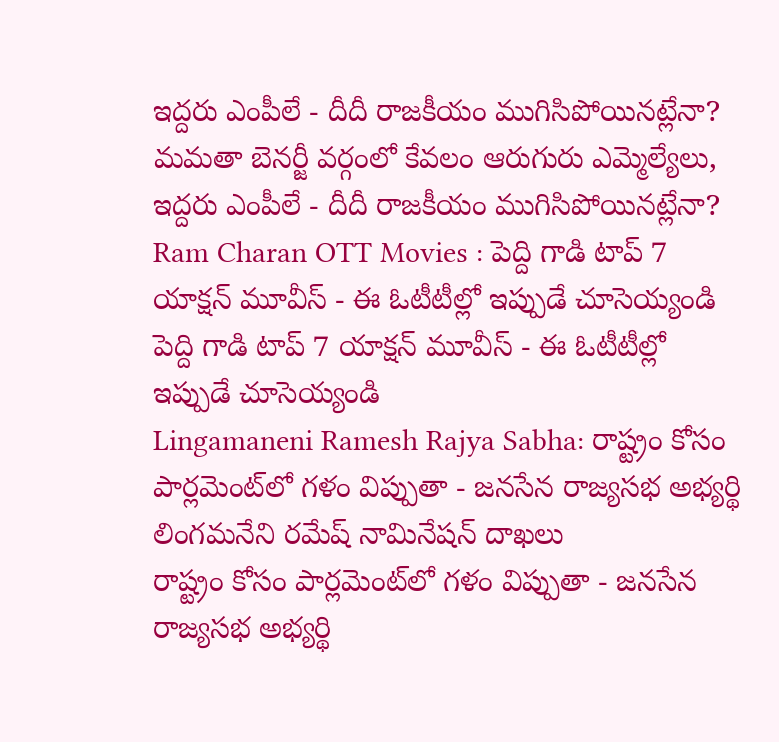ఇద్దరు ఎంపీలే - దీదీ రాజకీయం ముగిసిపోయినట్లేనా?
మమతా బెనర్జీ వర్గంలో కేవలం ఆరుగురు ఎమ్మెల్యేలు, ఇద్దరు ఎంపీలే - దీదీ రాజకీయం ముగిసిపోయినట్లేనా?
Ram Charan OTT Movies : పెద్ది గాడి టాప్ 7 యాక్షన్ మూవీస్ - ఈ ఓటీటీల్లో ఇప్పుడే చూసెయ్యండి
పెద్ది గాడి టాప్ 7 యాక్షన్ మూవీస్ - ఈ ఓటీటీల్లో ఇప్పుడే చూసెయ్యండి
Lingamaneni Ramesh Rajya Sabha: రాష్ట్రం కోసం పార్లమెంట్‌లో గళం విప్పుతా - జనసేన రాజ్యసభ అభ్యర్థి లింగమనేని రమేష్ నామినేషన్ దాఖలు
రాష్ట్రం కోసం పార్లమెంట్‌లో గళం విప్పుతా - జనసేన రాజ్యసభ అభ్యర్థి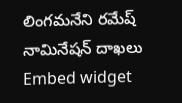లింగమనేని రమేష్ నామినేషన్ దాఖలు
Embed widget